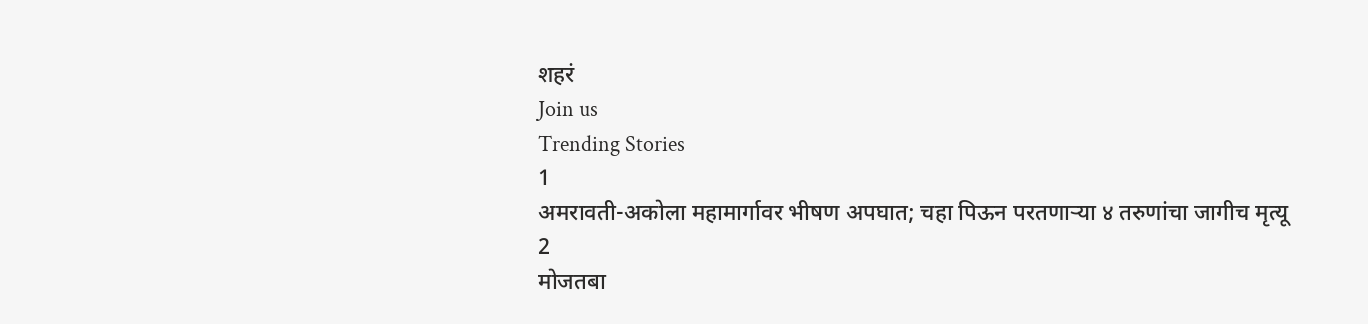शहरं
Join us
Trending Stories
1
अमरावती-अकोला महामार्गावर भीषण अपघात; चहा पिऊन परतणाऱ्या ४ तरुणांचा जागीच मृत्यू
2
मोजतबा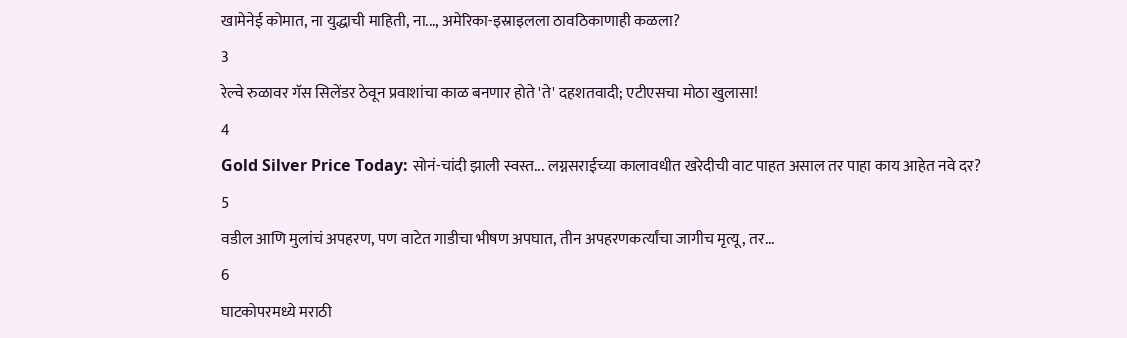खामेनेई कोमात, ना युद्धाची माहिती, ना..., अमेरिका-इस्राइलला ठावठिकाणाही कळला?
3
रेल्वे रुळावर गॅस सिलेंडर ठेवून प्रवाशांचा काळ बनणार होते 'ते' दहशतवादी; एटीएसचा मोठा खुलासा!
4
Gold Silver Price Today: सोनं-चांदी झाली स्वस्त... लग्नसराईच्या कालावधीत खरेदीची वाट पाहत असाल तर पाहा काय आहेत नवे दर?
5
वडील आणि मुलांचं अपहरण, पण वाटेत गाडीचा भीषण अपघात, तीन अपहरणकर्त्यांचा जागीच मृत्यू, तर...
6
घाटकोपरमध्ये मराठी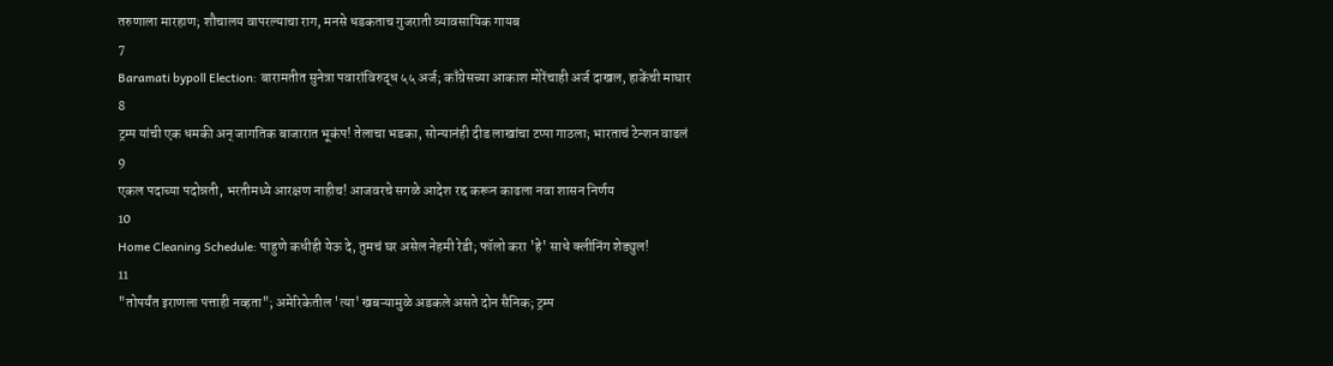तरुणाला मारहाण; शौचालय वापरल्याचा राग, मनसे धडकताच गुजराती व्यावसायिक गायब
7
Baramati bypoll Election: बारामतीत सुनेत्रा पवारांविरुद्ध ५५ अर्ज; काँग्रेसच्या आकाश मोरेंचाही अर्ज दाखल, हाकेंची माघार
8
ट्रम्प यांची एक धमकी अन् जागतिक बाजारात भूकंप! तेलाचा भडका, सोन्यानंही दीड लाखांचा टप्पा गाठला; भारताचं टेन्शन वाढलं
9
एकल पदाच्या पदोन्नती, भरतीमध्ये आरक्षण नाहीच! आजवरचे सगळे आदेश रद्द करून काढला नवा शासन निर्णय
10
Home Cleaning Schedule: पाहुणे कधीही येऊ दे, तुमचं घर असेल नेहमी रेडी; फॉलो करा 'हे' साधे क्लीनिंग शेड्युल!
11
"तोपर्यंत इराणला पत्ताही नव्हता"; अमेरिकेतील 'त्या' खबऱ्यामुळे अडकले असते दोन सैनिक; ट्रम्प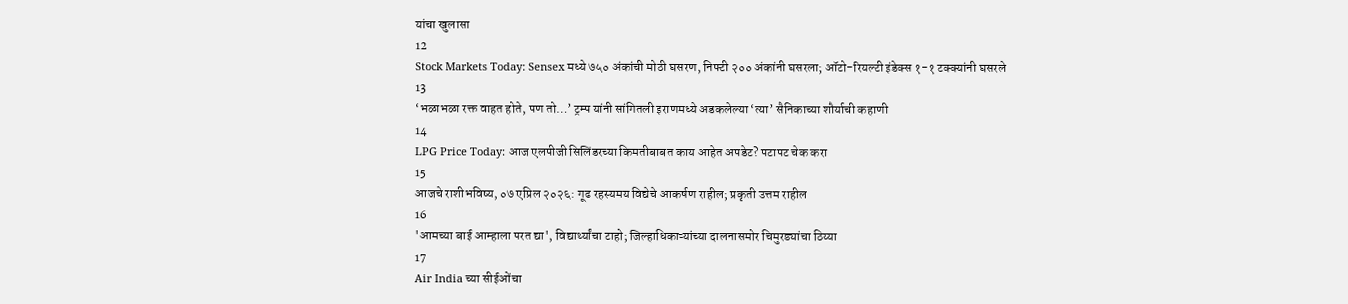यांचा खुलासा
12
Stock Markets Today: Sensex मध्ये ७५० अंकांची मोठी घसरण, निफ्टी २०० अंकांनी घसरला; ऑटो-रियल्टी इंडेक्स १-१ टक्क्यांनी घसरले
13
‘भळाभळा रक्त वाहत होते, पण तो…’ ट्रम्प यांनी सांगितली इराणमध्ये अडकलेल्या ‘त्या’ सैनिकाच्या शौर्याची कहाणी
14
LPG Price Today: आज एलपीजी सिलिंडरच्या किमतीबाबत काय आहेत अपडेट? पटापट चेक करा
15
आजचे राशीभविष्य, ०७ एप्रिल २०२६: गूढ रहस्यमय विद्येचे आकर्षण राहील; प्रकृती उत्तम राहील
16
'आमच्या बाई आम्हाला परत द्या', विद्यार्थ्यांचा टाहो; जिल्हाधिकाऱ्यांच्या दालनासमोर चिमुरड्यांचा ठिय्या
17
Air India च्या सीईओंचा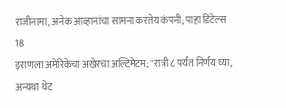राजीनामा, अनेक आव्हानांचा सामना करतेय कंपनी; पाहा डिटेल्स
18
इराणला अमेरिकेचा अखेरचा अल्टिमेटम; "रात्री ८ पर्यंत निर्णय घ्या, अन्यथा थेट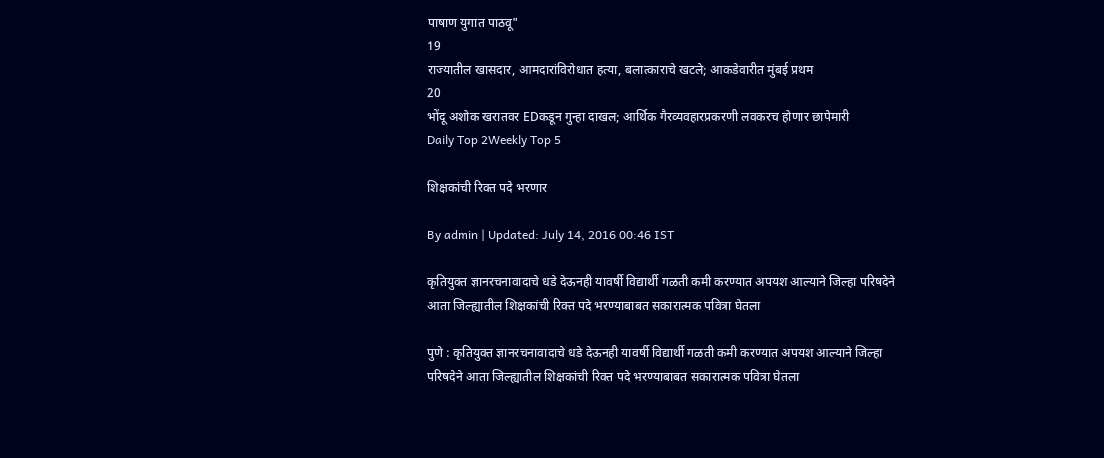पाषाण युगात पाठवू"
19
राज्यातील खासदार, आमदारांविरोधात हत्या, बलात्काराचे खटले; आकडेवारीत मुंबई प्रथम
20
भोंदू अशोक खरातवर EDकडून गुन्हा दाखल; आर्थिक गैरव्यवहारप्रकरणी लवकरच होणार छापेमारी
Daily Top 2Weekly Top 5

शिक्षकांची रिक्त पदे भरणार

By admin | Updated: July 14, 2016 00:46 IST

कृतियुक्त ज्ञानरचनावादाचे धडे देऊनही यावर्षी विद्यार्थी गळती कमी करण्यात अपयश आल्याने जिल्हा परिषदेने आता जिल्ह्यातील शिक्षकांची रिक्त पदे भरण्याबाबत सकारात्मक पवित्रा घेतला

पुणे : कृतियुक्त ज्ञानरचनावादाचे धडे देऊनही यावर्षी विद्यार्थी गळती कमी करण्यात अपयश आल्याने जिल्हा परिषदेने आता जिल्ह्यातील शिक्षकांची रिक्त पदे भरण्याबाबत सकारात्मक पवित्रा घेतला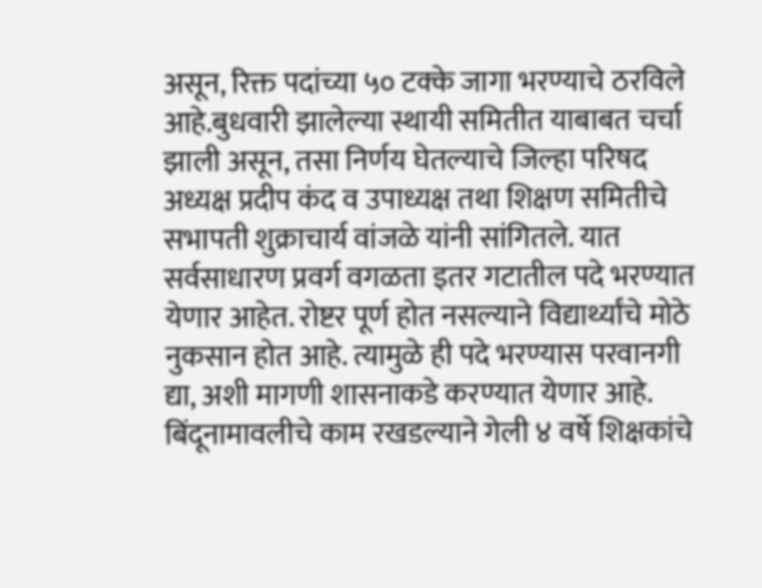असून, रिक्त पदांच्या ५० टक्के जागा भरण्याचे ठरविले आहे.बुधवारी झालेल्या स्थायी समितीत याबाबत चर्चा झाली असून, तसा निर्णय घेतल्याचे जिल्हा परिषद अध्यक्ष प्रदीप कंद व उपाध्यक्ष तथा शिक्षण समितीचे सभापती शुक्राचार्य वांजळे यांनी सांगितले. यात सर्वसाधारण प्रवर्ग वगळता इतर गटातील पदे भरण्यात येणार आहेत. रोष्टर पूर्ण होत नसल्याने विद्यार्थ्यांचे मोठे नुकसान होत आहे. त्यामुळे ही पदे भरण्यास परवानगी द्या, अशी मागणी शासनाकडे करण्यात येणार आहे. बिंदूनामावलीचे काम रखडल्याने गेली ४ वर्षे शिक्षकांचे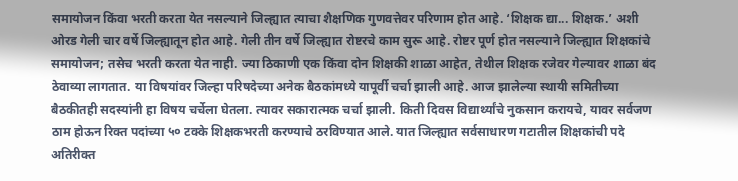समायोजन किंवा भरती करता येत नसल्याने जिल्ह्यात त्याचा शैक्षणिक गुणवत्तेवर परिणाम होत आहे. ‘शिक्षक द्या... शिक्षक.’ अशी ओरड गेली चार वर्षे जिल्ह्यातून होत आहे. गेली तीन वर्षे जिल्ह्यात रोष्टरचे काम सुरू आहे. रोष्टर पूर्ण होत नसल्याने जिल्ह्यात शिक्षकांचे समायोजन; तसेच भरती करता येत नाही. ज्या ठिकाणी एक किंवा दोन शिक्षकी शाळा आहेत, तेथील शिक्षक रजेवर गेल्यावर शाळा बंद ठेवाव्या लागतात. या विषयांवर जिल्हा परिषदेच्या अनेक बैठकांमध्ये यापूर्वी चर्चा झाली आहे. आज झालेल्या स्थायी समितीच्या बैठकीतही सदस्यांनी हा विषय चर्चेला घेतला. त्यावर सकारात्मक चर्चा झाली. किती दिवस विद्यार्थ्यांचे नुकसान करायचे, यावर सर्वजण ठाम होऊन रिक्त पदांच्या ५० टक्के शिक्षकभरती करण्याचे ठरविण्यात आले. यात जिल्ह्यात सर्वसाधारण गटातील शिक्षकांची पदे अतिरीक्त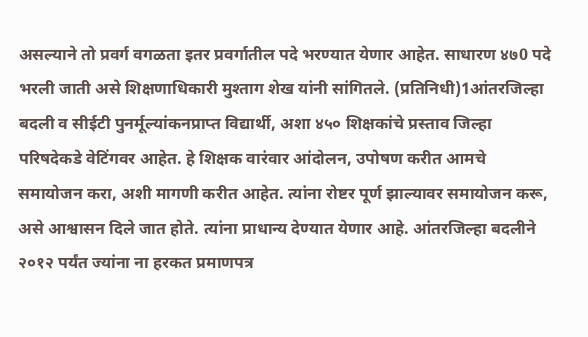असल्याने तो प्रवर्ग वगळता इतर प्रवर्गातील पदे भरण्यात येणार आहेत. साधारण ४७0 पदे भरली जाती असे शिक्षणाधिकारी मुश्ताग शेख यांनी सांगितले. (प्रतिनिधी)1आंतरजिल्हा बदली व सीईटी पुनर्मूल्यांकनप्राप्त विद्यार्थी, अशा ४५० शिक्षकांचे प्रस्ताव जिल्हा परिषदेकडे वेटिंगवर आहेत. हे शिक्षक वारंवार आंदोलन, उपोषण करीत आमचे समायोजन करा, अशी मागणी करीत आहेत. त्यांना रोष्टर पूर्ण झाल्यावर समायोजन करू, असे आश्वासन दिले जात होते. त्यांना प्राधान्य देण्यात येणार आहे. आंतरजिल्हा बदलीने २०१२ पर्यंत ज्यांना ना हरकत प्रमाणपत्र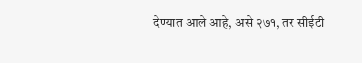देण्यात आले आहे, असे २७१, तर सीईटी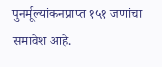पुनर्मूल्यांकनप्राप्त १५१ जणांचा समावेश आहे.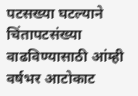पटसख्या घटल्याने चिंतापटसंख्या वाढविण्यासाठी आंम्ही वर्षभर आटोकाट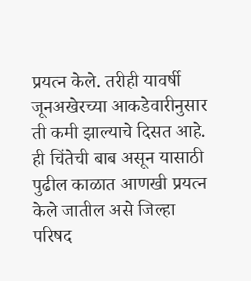प्रयत्न केले. तरीही यावर्षी जूनअखेरच्या आकडेवारीनुसार ती कमी झाल्याचे दिसत आहे. ही चिंतेची बाब असून यासाठी पुढील काळात आणखी प्रयत्न केले जातील असे जिल्हा परिषद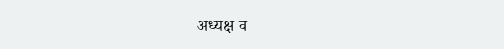अध्यक्ष व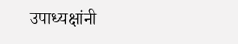उपाध्यक्षांनी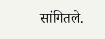सांगितले.